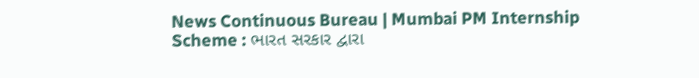News Continuous Bureau | Mumbai PM Internship Scheme : ભારત સરકાર દ્વારા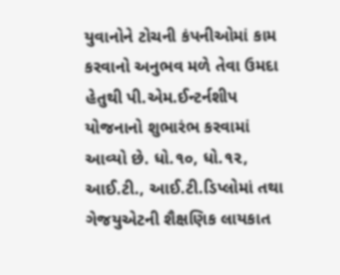યુવાનોને ટોચની કંપનીઓમાં કામ કરવાનો અનુભવ મળે તેવા ઉમદા હેતુથી પી.એમ.ઈન્ટર્નશીપ યોજનાનો શુભારંભ કરવામાં આવ્યો છે. ધો.૧૦, ધો.૧૨, આઈ.ટી., આઈ.ટી.ડિપ્લોમાં તથા ગેજયુએટની શૈક્ષણિક લાયકાત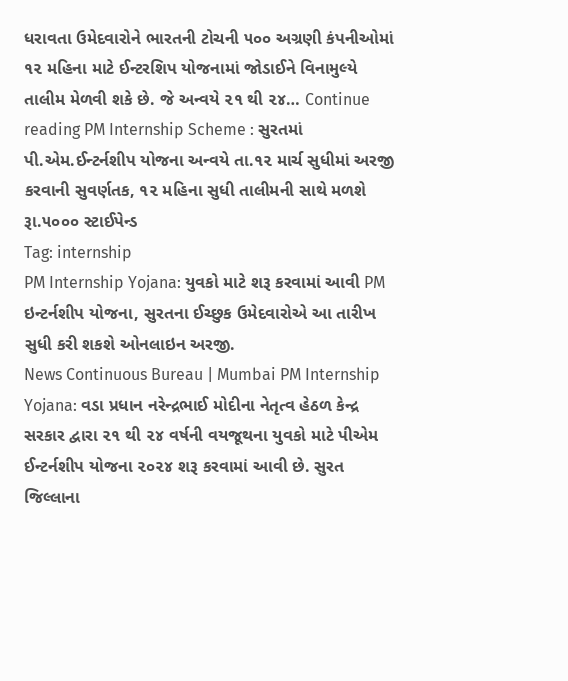ધરાવતા ઉમેદવારોને ભારતની ટોચની ૫૦૦ અગ્રણી કંપનીઓમાં ૧૨ મહિના માટે ઈન્ટરશિપ યોજનામાં જોડાઈને વિનામુલ્યે તાલીમ મેળવી શકે છે. જે અન્વયે ૨૧ થી ૨૪… Continue reading PM Internship Scheme : સુરતમાં પી.એમ.ઈન્ટર્નશીપ યોજના અન્વયે તા.૧૨ માર્ચ સુધીમાં અરજી કરવાની સુવર્ણતક, ૧૨ મહિના સુધી તાલીમની સાથે મળશે રૂા.૫૦૦૦ સ્ટાઈપેન્ડ
Tag: internship
PM Internship Yojana: યુવકો માટે શરૂ કરવામાં આવી PM ઇન્ટર્નશીપ યોજના, સુરતના ઈચ્છુક ઉમેદવારોએ આ તારીખ સુધી કરી શકશે ઓનલાઇન અરજી.
News Continuous Bureau | Mumbai PM Internship Yojana: વડા પ્રધાન નરેન્દ્રભાઈ મોદીના નેતૃત્વ હેઠળ કેન્દ્ર સરકાર દ્વારા ૨૧ થી ૨૪ વર્ષની વયજૂથના યુવકો માટે પીએમ ઈન્ટર્નશીપ યોજના ૨૦૨૪ શરૂ કરવામાં આવી છે. સુરત જિલ્લાના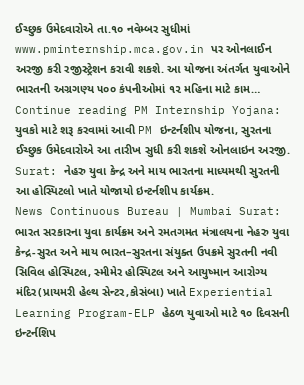ઈચ્છુક ઉમેદવારોએ તા.૧૦ નવેમ્બર સુધીમાં www.pminternship.mca.gov.in પર ઓનલાઈન અરજી કરી રજીસ્ટ્રેશન કરાવી શકશે. આ યોજના અંતર્ગત યુવાઓને ભારતની અગ્રગણ્ય ૫૦૦ કંપનીઓમાં ૧૨ મહિના માટે કામ… Continue reading PM Internship Yojana: યુવકો માટે શરૂ કરવામાં આવી PM ઇન્ટર્નશીપ યોજના, સુરતના ઈચ્છુક ઉમેદવારોએ આ તારીખ સુધી કરી શકશે ઓનલાઇન અરજી.
Surat: નેહરુ યુવા કેન્દ્ર અને માય ભારતના માધ્યમથી સુરતની આ હોસ્પિટલો ખાતે યોજાયો ઇન્ટર્નશીપ કાર્યક્રમ.
News Continuous Bureau | Mumbai Surat: ભારત સરકારના યુવા કાર્યક્રમ અને રમતગમત મંત્રાલયના નેહરુ યુવા કેન્દ્ર-સુરત અને માય ભારત–સુરતના સંયુક્ત ઉપક્રમે સુરતની નવી સિવિલ હોસ્પિટલ, સ્મીમેર હોસ્પિટલ અને આયુષ્માન આરોગ્ય મંદિર(પ્રાયમરી હેલ્થ સેન્ટર,કોસંબા) ખાતે Experiential Learning Program-ELP હેઠળ યુવાઓ માટે ૧૦ દિવસની ઇન્ટર્નશિપ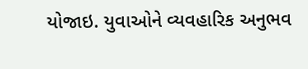યોજાઇ. યુવાઓને વ્યવહારિક અનુભવ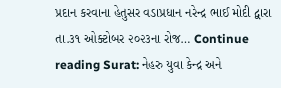પ્રદાન કરવાના હેતુસર વડાપ્રધાન નરેન્દ્ર ભાઈ મોદી દ્વારા તા.૩૧ ઓક્ટોબર ૨૦૨૩ના રોજ… Continue reading Surat: નેહરુ યુવા કેન્દ્ર અને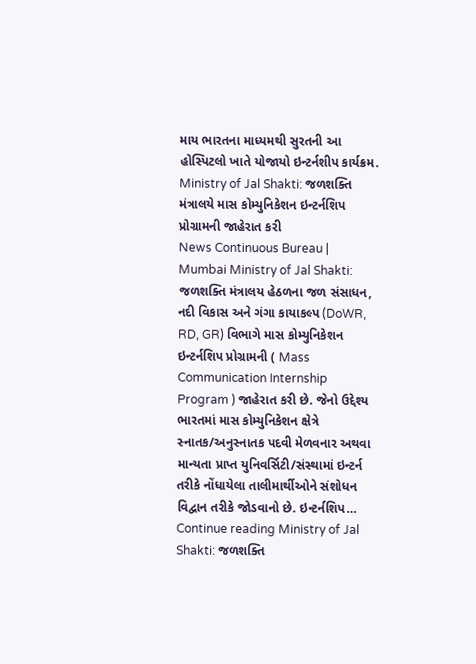માય ભારતના માધ્યમથી સુરતની આ હોસ્પિટલો ખાતે યોજાયો ઇન્ટર્નશીપ કાર્યક્રમ.
Ministry of Jal Shakti: જળશક્તિ મંત્રાલયે માસ કોમ્યુનિકેશન ઇન્ટર્નશિપ પ્રોગ્રામની જાહેરાત કરી
News Continuous Bureau | Mumbai Ministry of Jal Shakti: જળશક્તિ મંત્રાલય હેઠળના જળ સંસાધન, નદી વિકાસ અને ગંગા કાયાકલ્પ (DoWR, RD, GR) વિભાગે માસ કોમ્યુનિકેશન ઇન્ટર્નશિપ પ્રોગ્રામની ( Mass Communication Internship Program ) જાહેરાત કરી છે. જેનો ઉદ્દેશ્ય ભારતમાં માસ કોમ્યુનિકેશન ક્ષેત્રે સ્નાતક/અનુસ્નાતક પદવી મેળવનાર અથવા માન્યતા પ્રાપ્ત યુનિવર્સિટી/સંસ્થામાં ઇન્ટર્ન તરીકે નોંધાયેલા તાલીમાર્થીઓને સંશોધન વિદ્વાન તરીકે જોડવાનો છે. ઇન્ટર્નશિપ… Continue reading Ministry of Jal Shakti: જળશક્તિ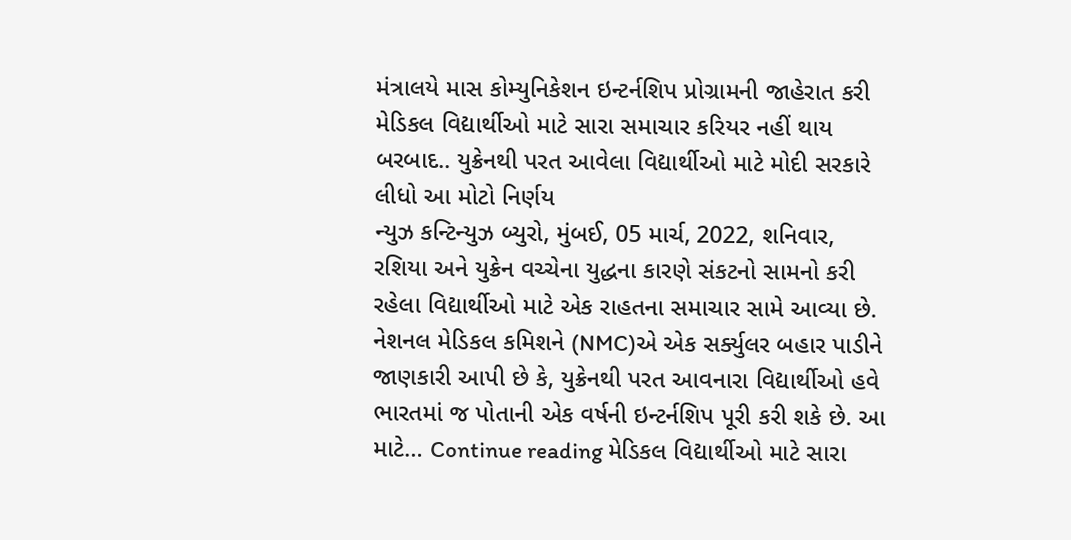મંત્રાલયે માસ કોમ્યુનિકેશન ઇન્ટર્નશિપ પ્રોગ્રામની જાહેરાત કરી
મેડિકલ વિદ્યાર્થીઓ માટે સારા સમાચાર કરિયર નહીં થાય બરબાદ.. યુક્રેનથી પરત આવેલા વિદ્યાર્થીઓ માટે મોદી સરકારે લીધો આ મોટો નિર્ણય
ન્યુઝ કન્ટિન્યુઝ બ્યુરો, મુંબઈ, 05 માર્ચ, 2022, શનિવાર, રશિયા અને યુક્રેન વચ્ચેના યુદ્ધના કારણે સંકટનો સામનો કરી રહેલા વિદ્યાર્થીઓ માટે એક રાહતના સમાચાર સામે આવ્યા છે. નેશનલ મેડિકલ કમિશને (NMC)એ એક સર્ક્યુલર બહાર પાડીને જાણકારી આપી છે કે, યુક્રેનથી પરત આવનારા વિદ્યાર્થીઓ હવે ભારતમાં જ પોતાની એક વર્ષની ઇન્ટર્નશિપ પૂરી કરી શકે છે. આ માટે… Continue reading મેડિકલ વિદ્યાર્થીઓ માટે સારા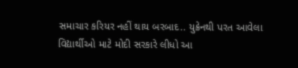સમાચાર કરિયર નહીં થાય બરબાદ.. યુક્રેનથી પરત આવેલા વિદ્યાર્થીઓ માટે મોદી સરકારે લીધો આ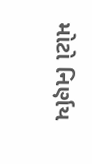મોટો નિર્ણય